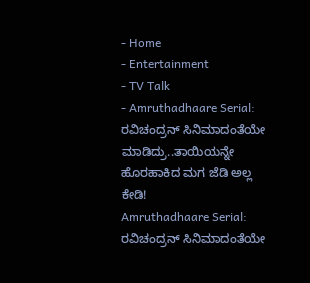- Home
- Entertainment
- TV Talk
- Amruthadhaare Serial: ರವಿಚಂದ್ರನ್ ಸಿನಿಮಾದಂತೆಯೇ ಮಾಡಿದ್ರು..ತಾಯಿಯನ್ನೇ ಹೊರಹಾಕಿದ ಮಗ ಜೆಡಿ ಅಲ್ಲ ಕೇಡಿ!
Amruthadhaare Serial: ರವಿಚಂದ್ರನ್ ಸಿನಿಮಾದಂತೆಯೇ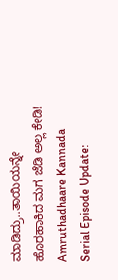ಮಾಡಿದ್ರು..ತಾಯಿಯನ್ನೇ ಹೊರಹಾಕಿದ ಮಗ ಜೆಡಿ ಅಲ್ಲ ಕೇಡಿ!
Amruthadhaare Kannada Serial Episode Update: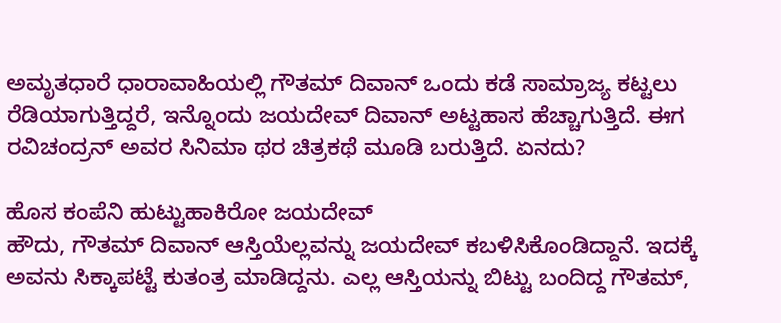ಅಮೃತಧಾರೆ ಧಾರಾವಾಹಿಯಲ್ಲಿ ಗೌತಮ್ ದಿವಾನ್ ಒಂದು ಕಡೆ ಸಾಮ್ರಾಜ್ಯ ಕಟ್ಟಲು ರೆಡಿಯಾಗುತ್ತಿದ್ದರೆ, ಇನ್ನೊಂದು ಜಯದೇವ್ ದಿವಾನ್ ಅಟ್ಟಹಾಸ ಹೆಚ್ಚಾಗುತ್ತಿದೆ. ಈಗ ರವಿಚಂದ್ರನ್ ಅವರ ಸಿನಿಮಾ ಥರ ಚಿತ್ರಕಥೆ ಮೂಡಿ ಬರುತ್ತಿದೆ. ಏನದು?

ಹೊಸ ಕಂಪೆನಿ ಹುಟ್ಟುಹಾಕಿರೋ ಜಯದೇವ್
ಹೌದು, ಗೌತಮ್ ದಿವಾನ್ ಆಸ್ತಿಯೆಲ್ಲವನ್ನು ಜಯದೇವ್ ಕಬಳಿಸಿಕೊಂಡಿದ್ದಾನೆ. ಇದಕ್ಕೆ ಅವನು ಸಿಕ್ಕಾಪಟ್ಟೆ ಕುತಂತ್ರ ಮಾಡಿದ್ದನು. ಎಲ್ಲ ಆಸ್ತಿಯನ್ನು ಬಿಟ್ಟು ಬಂದಿದ್ದ ಗೌತಮ್,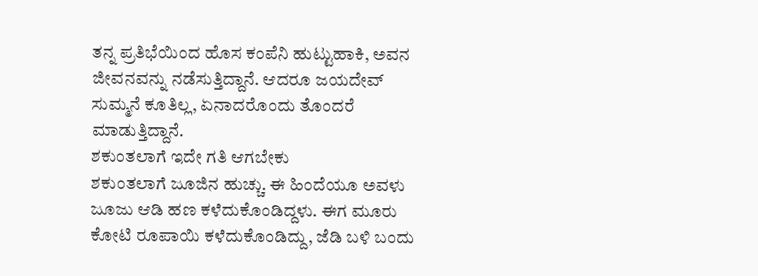ತನ್ನ ಪ್ರತಿಭೆಯಿಂದ ಹೊಸ ಕಂಪೆನಿ ಹುಟ್ಟುಹಾಕಿ, ಅವನ ಜೀವನವನ್ನು ನಡೆಸುತ್ತಿದ್ದಾನೆ. ಆದರೂ ಜಯದೇವ್ ಸುಮ್ಮನೆ ಕೂತಿಲ್ಲ, ಏನಾದರೊಂದು ತೊಂದರೆ ಮಾಡುತ್ತಿದ್ದಾನೆ.
ಶಕುಂತಲಾಗೆ ಇದೇ ಗತಿ ಆಗಬೇಕು
ಶಕುಂತಲಾಗೆ ಜೂಜಿನ ಹುಚ್ಚು. ಈ ಹಿಂದೆಯೂ ಅವಳು ಜೂಜು ಆಡಿ ಹಣ ಕಳೆದುಕೊಂಡಿದ್ದಳು. ಈಗ ಮೂರು ಕೋಟಿ ರೂಪಾಯಿ ಕಳೆದುಕೊಂಡಿದ್ದು, ಜೆಡಿ ಬಳಿ ಬಂದು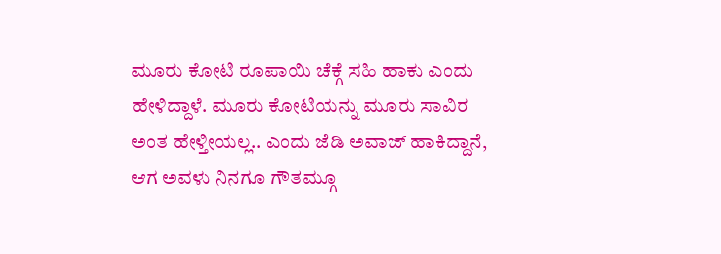ಮೂರು ಕೋಟಿ ರೂಪಾಯಿ ಚೆಕ್ಗೆ ಸಹಿ ಹಾಕು ಎಂದು ಹೇಳಿದ್ದಾಳೆ. ಮೂರು ಕೋಟಿಯನ್ನು ಮೂರು ಸಾವಿರ ಅಂತ ಹೇಳ್ತೀಯಲ್ಲ.. ಎಂದು ಜೆಡಿ ಅವಾಜ್ ಹಾಕಿದ್ದಾನೆ, ಆಗ ಅವಳು ನಿನಗೂ ಗೌತಮ್ಗೂ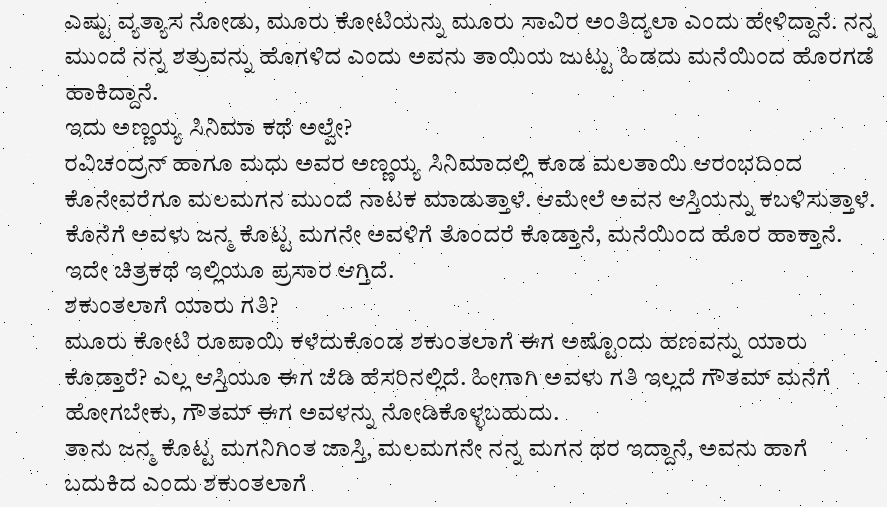ಎಷ್ಟು ವ್ಯತ್ಯಾಸ ನೋಡು, ಮೂರು ಕೋಟಿಯನ್ನು ಮೂರು ಸಾವಿರ ಅಂತಿದ್ಯಲಾ ಎಂದು ಹೇಳಿದ್ದಾನೆ. ನನ್ನ ಮುಂದೆ ನನ್ನ ಶತ್ರುವನ್ನು ಹೊಗಳಿದ ಎಂದು ಅವನು ತಾಯಿಯ ಜುಟ್ಟು ಹಿಡದು ಮನೆಯಿಂದ ಹೊರಗಡೆ ಹಾಕಿದ್ದಾನೆ.
ಇದು ಅಣ್ಣಯ್ಯ ಸಿನಿಮಾ ಕಥೆ ಅಲ್ವೇ?
ರವಿಚಂದ್ರನ್ ಹಾಗೂ ಮಧು ಅವರ ಅಣ್ಣಯ್ಯ ಸಿನಿಮಾದಲ್ಲಿ ಕೂಡ ಮಲತಾಯಿ ಆರಂಭದಿಂದ ಕೊನೇವರೆಗೂ ಮಲಮಗನ ಮುಂದೆ ನಾಟಕ ಮಾಡುತ್ತಾಳೆ. ಆಮೇಲೆ ಅವನ ಆಸ್ತಿಯನ್ನು ಕಬಳಿಸುತ್ತಾಳೆ. ಕೊನೆಗೆ ಅವಳು ಜನ್ಮ ಕೊಟ್ಟ ಮಗನೇ ಅವಳಿಗೆ ತೊಂದರೆ ಕೊಡ್ತಾನೆ, ಮನೆಯಿಂದ ಹೊರ ಹಾಕ್ತಾನೆ. ಇದೇ ಚಿತ್ರಕಥೆ ಇಲ್ಲಿಯೂ ಪ್ರಸಾರ ಆಗ್ತಿದೆ.
ಶಕುಂತಲಾಗೆ ಯಾರು ಗತಿ?
ಮೂರು ಕೋಟಿ ರೂಪಾಯಿ ಕಳೆದುಕೊಂಡ ಶಕುಂತಲಾಗೆ ಈಗ ಅಷ್ಟೊಂದು ಹಣವನ್ನು ಯಾರು ಕೊಡ್ತಾರೆ? ಎಲ್ಲ ಆಸ್ತಿಯೂ ಈಗ ಜೆಡಿ ಹೆಸರಿನಲ್ಲಿದೆ. ಹೀಗಾಗಿ ಅವಳು ಗತಿ ಇಲ್ಲದೆ ಗೌತಮ್ ಮನೆಗೆ ಹೋಗಬೇಕು, ಗೌತಮ್ ಈಗ ಅವಳನ್ನು ನೋಡಿಕೊಳ್ಳಬಹುದು.
ತಾನು ಜನ್ಮ ಕೊಟ್ಟ ಮಗನಿಗಿಂತ ಜಾಸ್ತಿ, ಮಲಮಗನೇ ನನ್ನ ಮಗನ ಥರ ಇದ್ದಾನೆ, ಅವನು ಹಾಗೆ ಬದುಕಿದ ಎಂದು ಶಕುಂತಲಾಗೆ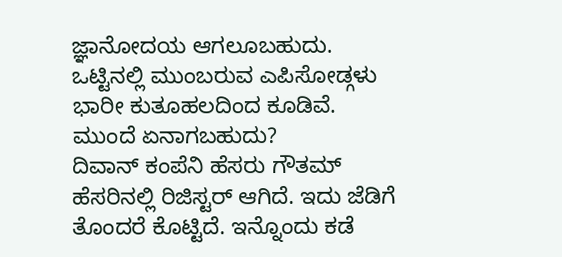ಜ್ಞಾನೋದಯ ಆಗಲೂಬಹುದು. ಒಟ್ಟಿನಲ್ಲಿ ಮುಂಬರುವ ಎಪಿಸೋಡ್ಗಳು ಭಾರೀ ಕುತೂಹಲದಿಂದ ಕೂಡಿವೆ.
ಮುಂದೆ ಏನಾಗಬಹುದು?
ದಿವಾನ್ ಕಂಪೆನಿ ಹೆಸರು ಗೌತಮ್ ಹೆಸರಿನಲ್ಲಿ ರಿಜಿಸ್ಟರ್ ಆಗಿದೆ. ಇದು ಜೆಡಿಗೆ ತೊಂದರೆ ಕೊಟ್ಟಿದೆ. ಇನ್ನೊಂದು ಕಡೆ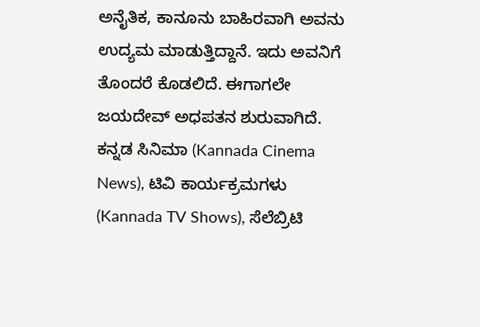ಅನೈತಿಕ, ಕಾನೂನು ಬಾಹಿರವಾಗಿ ಅವನು ಉದ್ಯಮ ಮಾಡುತ್ತಿದ್ದಾನೆ. ಇದು ಅವನಿಗೆ ತೊಂದರೆ ಕೊಡಲಿದೆ. ಈಗಾಗಲೇ ಜಯದೇವ್ ಅಧಪತನ ಶುರುವಾಗಿದೆ.
ಕನ್ನಡ ಸಿನಿಮಾ (Kannada Cinema News), ಟಿವಿ ಕಾರ್ಯಕ್ರಮಗಳು (Kannada TV Shows), ಸೆಲೆಬ್ರಿಟಿ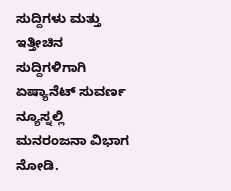ಸುದ್ದಿಗಳು ಮತ್ತು ಇತ್ತೀಚಿನ ಸುದ್ದಿಗಳಿಗಾಗಿ ಏಷ್ಯಾನೆಟ್ ಸುವರ್ಣ ನ್ಯೂಸ್ನಲ್ಲಿ ಮನರಂಜನಾ ವಿಭಾಗ ನೋಡಿ.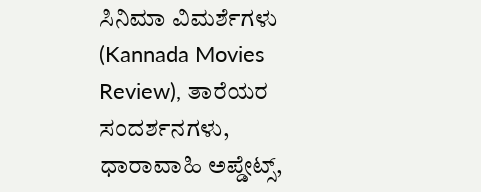ಸಿನಿಮಾ ವಿಮರ್ಶೆಗಳು (Kannada Movies Review), ತಾರೆಯರ ಸಂದರ್ಶನಗಳು, ಧಾರಾವಾಹಿ ಅಪ್ಡೇಟ್ಸ್,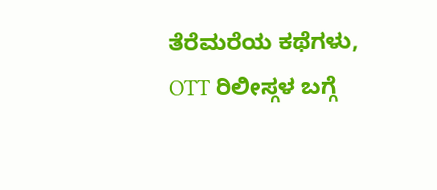ತೆರೆಮರೆಯ ಕಥೆಗಳು, OTT ರಿಲೀಸ್ಗಳ ಬಗ್ಗೆ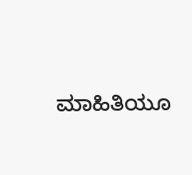ಮಾಹಿತಿಯೂ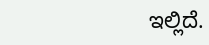ಇಲ್ಲಿದೆ.